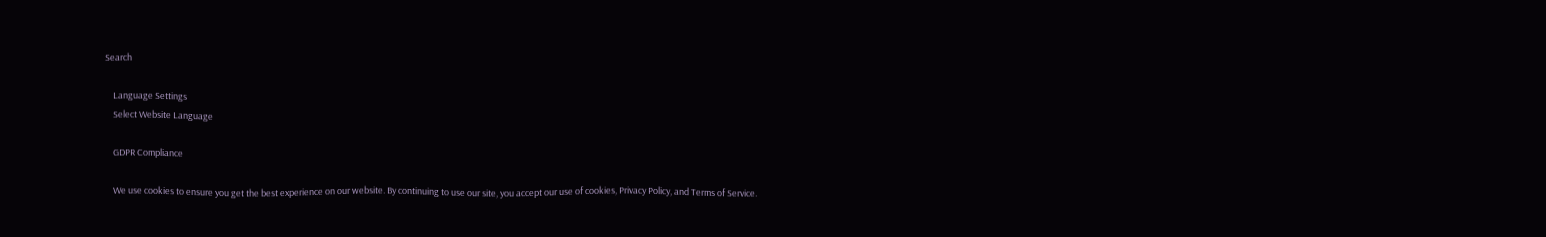Search

    Language Settings
    Select Website Language

    GDPR Compliance

    We use cookies to ensure you get the best experience on our website. By continuing to use our site, you accept our use of cookies, Privacy Policy, and Terms of Service.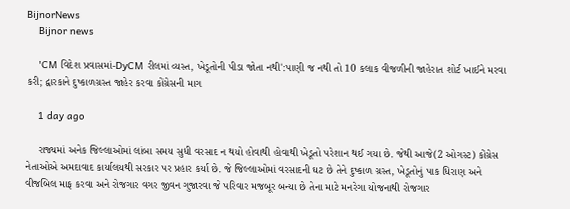BijnorNews
    Bijnor news

    'CM વિદેશ પ્રવાસમાં-DyCM રીલમાં વ્યસ્ત, ખેડૂતોની પીડા જોતા નથી':પાણી જ નથી તો 10 કલાક વીજળીની જાહેરાત શોર્ટ ખાઈને મરવા કરી; દ્વારકાને દુષ્કાળગ્રસ્ત જાહેર કરવા કોંગ્રેસની માગ

    1 day ago

    રાજ્યમાં અનેક જિલ્લાઓમાં લાંબા સમય સુધી વરસાદ ન થયો હોવાથી હોવાથી ખેડૂતો પરેશાન થઈ ગયા છે. જેથી આજે(2 ઓગસ્ટ) કોંગ્રેસ નેતાઓએ અમદાવાદ કાર્યાલયથી સરકાર પર પ્રહાર કર્યા છે. જે જિલ્લાઓમાં વરસાદની ઘટ છે તેને દુષ્કાળ ગ્રસ્ત, ખેડૂતોનું પાક ધિરાણ અને વીજબિલ માફ કરવા અને રોજગાર વગર જીવન ગુજારવા જે પરિવાર મજબૂર બન્યા છે તેના માટે મનરેગા યોજનાથી રોજગાર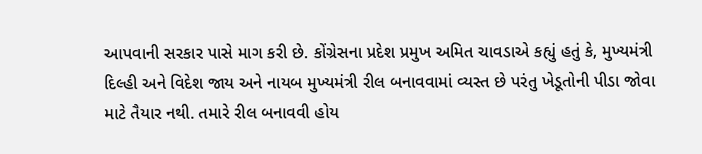આપવાની સરકાર પાસે માગ કરી છે. કોંગ્રેસના પ્રદેશ પ્રમુખ અમિત ચાવડાએ કહ્યું હતું કે, મુખ્યમંત્રી દિલ્હી અને વિદેશ જાય અને નાયબ મુખ્યમંત્રી રીલ બનાવવામાં વ્યસ્ત છે પરંતુ ખેડૂતોની પીડા જોવા માટે તૈયાર નથી. તમારે રીલ બનાવવી હોય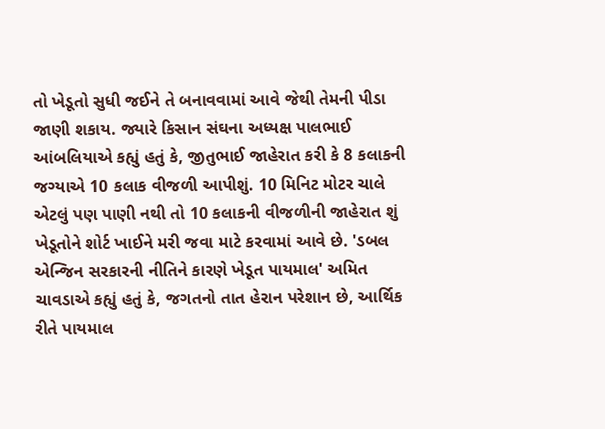તો ખેડૂતો સુધી જઈને તે બનાવવામાં આવે જેથી તેમની પીડા જાણી શકાય. જ્યારે કિસાન સંઘના અધ્યક્ષ પાલભાઈ આંબલિયાએ કહ્યું હતું કે, જીતુભાઈ જાહેરાત કરી કે 8 કલાકની જગ્યાએ 10 કલાક વીજળી આપીશું. 10 મિનિટ મોટર ચાલે એટલું પણ પાણી નથી તો 10 કલાકની વીજળીની જાહેરાત શું ખેડૂતોને શોર્ટ ખાઈને મરી જવા માટે કરવામાં આવે છે. 'ડબલ એન્જિન સરકારની નીતિને કારણે ખેડૂત પાયમાલ' અમિત ચાવડાએ કહ્યું હતું કે, જગતનો તાત હેરાન પરેશાન છે, આર્થિક રીતે પાયમાલ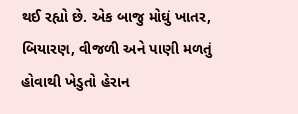થઈ રહ્યો છે. એક બાજુ મોઘું ખાતર, બિયારણ, વીજળી અને પાણી મળતું હોવાથી ખેડુતો હેરાન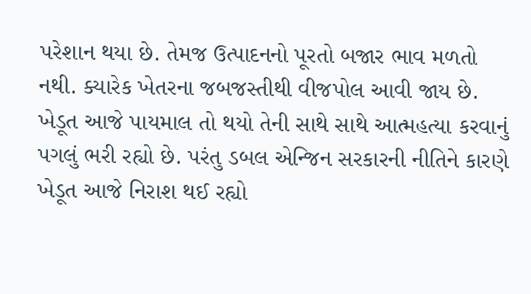પરેશાન થયા છે. તેમજ ઉત્પાદનનો પૂરતો બજાર ભાવ મળતો નથી. ક્યારેક ખેતરના જબજસ્તીથી વીજપોલ આવી જાય છે. ખેડૂત આજે પાયમાલ તો થયો તેની સાથે સાથે આત્મહત્યા કરવાનું પગલું ભરી રહ્યો છે. પરંતુ ડબલ એન્જિન સરકારની નીતિને કારણે ખેડૂત આજે નિરાશ થઈ રહ્યો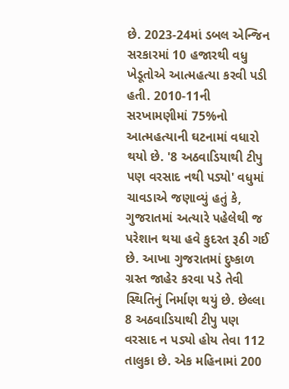છે. 2023-24માં ડબલ એન્જિન સરકારમાં 10 હજારથી વધુ ખેડૂતોએ આત્મહત્યા કરવી પડી હતી. 2010-11ની સરખામણીમાં 75%નો આત્મહત્યાની ઘટનામાં વધારો થયો છે. '8 અઠવાડિયાથી ટીપુ પણ વરસાદ નથી પડ્યો' વધુમાં ચાવડાએ જણાવ્યું હતું કે, ગુજરાતમાં અત્યારે પહેલેથી જ પરેશાન થયા હવે કુદરત રૂઠી ગઈ છે. આખા ગુજરાતમાં દુષ્કાળ ગ્રસ્ત જાહેર કરવા પડે તેવી સ્થિતિનું નિર્માણ થયું છે. છેલ્લા 8 અઠવાડિયાથી ટીપુ પણ વરસાદ ન પડ્યો હોય તેવા 112 તાલુકા છે. એક મહિનામાં 200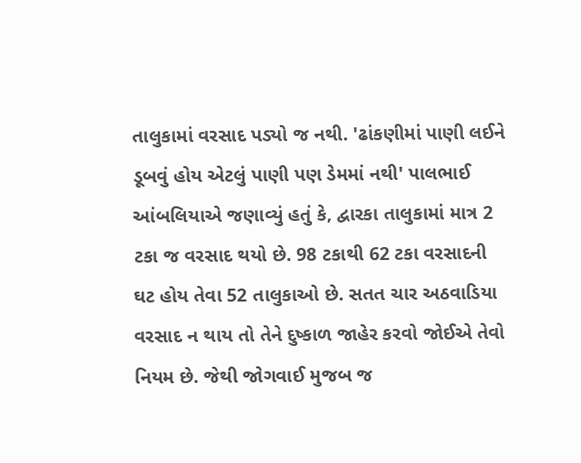તાલુકામાં વરસાદ પડ્યો જ નથી. 'ઢાંકણીમાં પાણી લઈને ડૂબવું હોય એટલું પાણી પણ ડેમમાં નથી' પાલભાઈ આંબલિયાએ જણાવ્યું હતું કે, દ્વારકા તાલુકામાં માત્ર 2 ટકા જ વરસાદ થયો છે. 98 ટકાથી 62 ટકા વરસાદની ઘટ હોય તેવા 52 તાલુકાઓ છે. સતત ચાર અઠવાડિયા વરસાદ ન થાય તો તેને દુષ્કાળ જાહેર કરવો જોઈએ તેવો નિયમ છે. જેથી જોગવાઈ મુજબ જ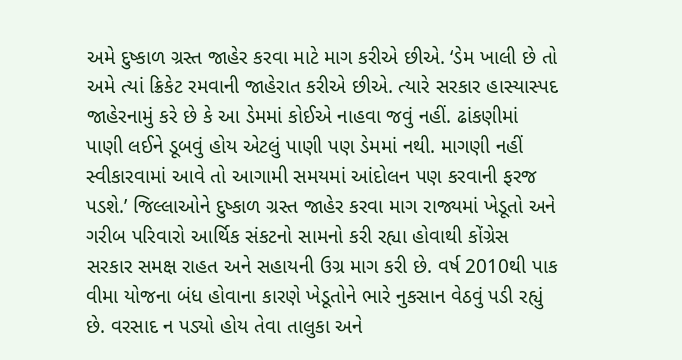અમે દુષ્કાળ ગ્રસ્ત જાહેર કરવા માટે માગ કરીએ છીએ. ‘ડેમ ખાલી છે તો અમે ત્યાં ક્રિકેટ રમવાની જાહેરાત કરીએ છીએ. ત્યારે સરકાર હાસ્યાસ્પદ જાહેરનામું કરે છે કે આ ડેમમાં કોઈએ નાહવા જવું નહીં. ઢાંકણીમાં પાણી લઈને ડૂબવું હોય એટલું પાણી પણ ડેમમાં નથી. માગણી નહીં સ્વીકારવામાં આવે તો આગામી સમયમાં આંદોલન પણ કરવાની ફરજ પડશે.’ જિલ્લાઓને દુષ્કાળ ગ્રસ્ત જાહેર કરવા માગ રાજ્યમાં ખેડૂતો અને ગરીબ પરિવારો આર્થિક સંકટનો સામનો કરી રહ્યા હોવાથી કોંગ્રેસ સરકાર સમક્ષ રાહત અને સહાયની ઉગ્ર માગ કરી છે. વર્ષ 2010થી પાક વીમા યોજના બંધ હોવાના કારણે ખેડૂતોને ભારે નુકસાન વેઠવું પડી રહ્યું છે. વરસાદ ન પડ્યો હોય તેવા તાલુકા અને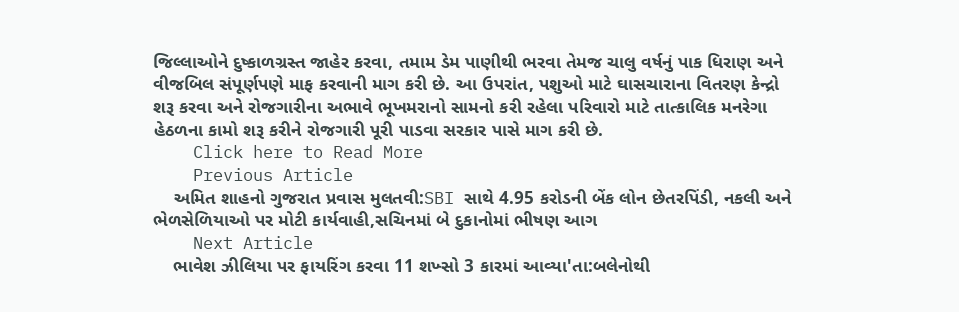જિલ્લાઓને દુષ્કાળગ્રસ્ત જાહેર કરવા, તમામ ડેમ પાણીથી ભરવા તેમજ ચાલુ વર્ષનું પાક ધિરાણ અને વીજબિલ સંપૂર્ણપણે માફ કરવાની માગ કરી છે. આ ઉપરાંત, પશુઓ માટે ઘાસચારાના વિતરણ કેન્દ્રો શરૂ કરવા અને રોજગારીના અભાવે ભૂખમરાનો સામનો કરી રહેલા પરિવારો માટે તાત્કાલિક મનરેગા હેઠળના કામો શરૂ કરીને રોજગારી પૂરી પાડવા સરકાર પાસે માગ કરી છે.
    Click here to Read More
    Previous Article
    અમિત શાહનો ગુજરાત પ્રવાસ મુલતવી:SBI સાથે 4.95 કરોડની બેંક લોન છેતરપિંડી, નકલી અને ભેળસેળિયાઓ પર મોટી કાર્યવાહી,સચિનમાં બે દુકાનોમાં ભીષણ આગ
    Next Article
    ભાવેશ ઝીલિયા પર ફાયરિંગ કરવા 11 શખ્સો 3 કારમાં આવ્યા'તા:બલેનોથી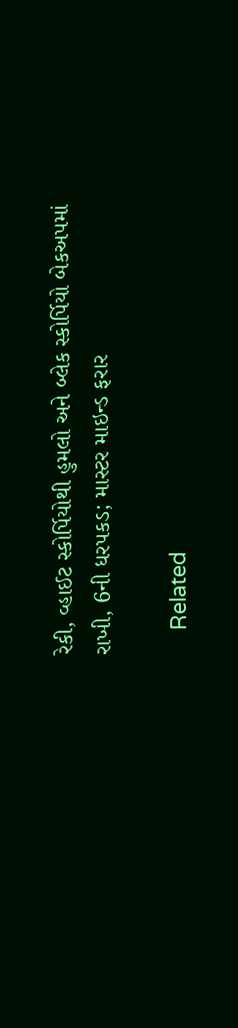રેકી, વ્હાઈટ સ્કોર્પિયોથી હુમલો અને બ્લેક સ્કોર્પિયો બેકઅપમાં રાખી, 6ની ધરપકડ; માસ્ટર માઇન્ડ ફરાર

    Related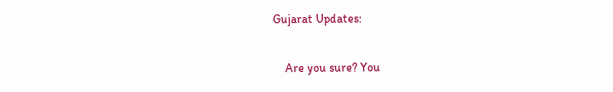Gujarat Updates:

    Are you sure? You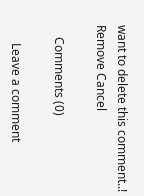want to delete this comment..! Remove Cancel

    Comments (0)

      Leave a comment